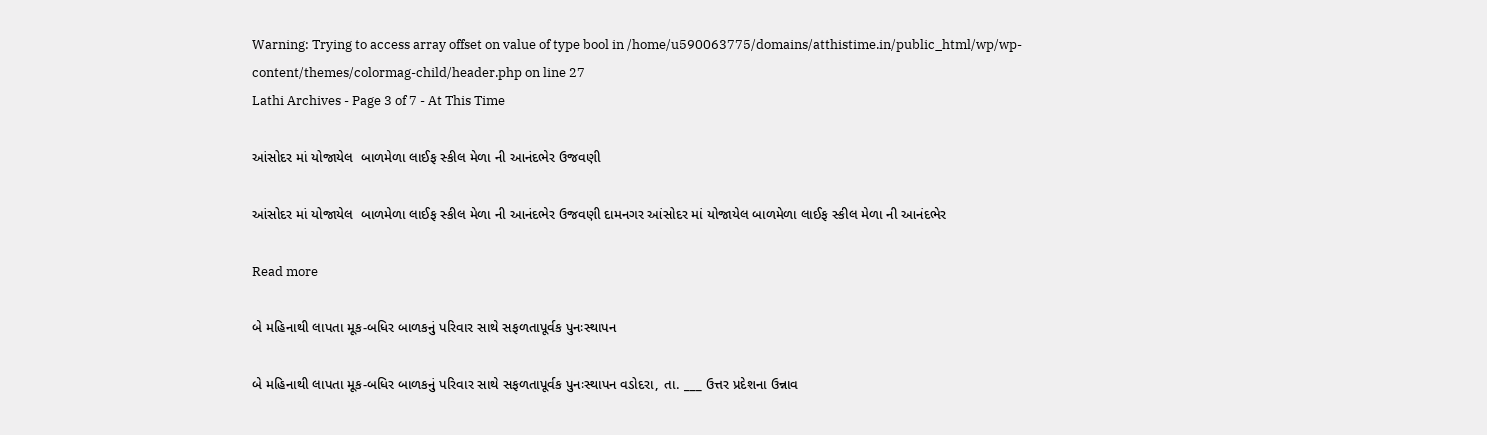Warning: Trying to access array offset on value of type bool in /home/u590063775/domains/atthistime.in/public_html/wp/wp-content/themes/colormag-child/header.php on line 27
Lathi Archives - Page 3 of 7 - At This Time

આંસોદર માં યોજાયેલ  બાળમેળા લાઈફ સ્કીલ મેળા ની આનંદભેર ઉજવણી

આંસોદર માં યોજાયેલ  બાળમેળા લાઈફ સ્કીલ મેળા ની આનંદભેર ઉજવણી દામનગર આંસોદર માં યોજાયેલ બાળમેળા લાઈફ સ્કીલ મેળા ની આનંદભેર

Read more

બે મહિનાથી લાપતા મૂક-બધિર બાળકનું પરિવાર સાથે સફળતાપૂર્વક પુનઃસ્થાપન

બે મહિનાથી લાપતા મૂક-બધિર બાળકનું પરિવાર સાથે સફળતાપૂર્વક પુનઃસ્થાપન વડોદરા, તા. ___ ઉત્તર પ્રદેશના ઉન્નાવ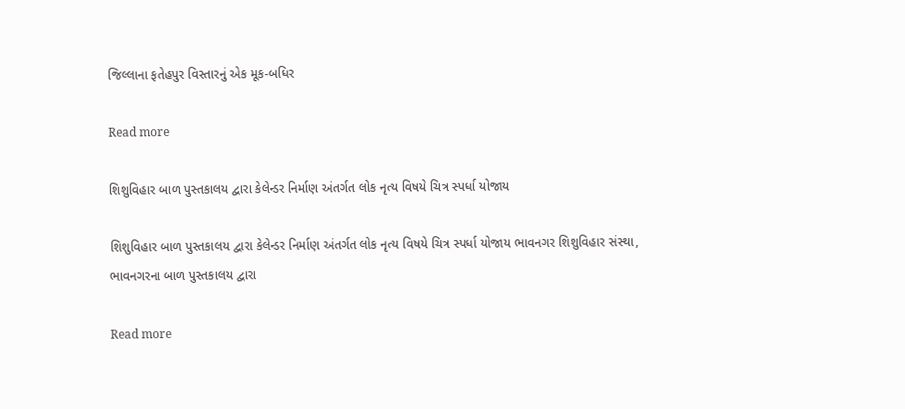જિલ્લાના ફતેહપુર વિસ્તારનું એક મૂક-બધિર

Read more

શિશુવિહાર બાળ પુસ્તકાલય દ્વારા કેલેન્ડર નિર્માણ અંતર્ગત લોક નૃત્ય વિષયે ચિત્ર સ્પર્ધા યોજાય

શિશુવિહાર બાળ પુસ્તકાલય દ્વારા કેલેન્ડર નિર્માણ અંતર્ગત લોક નૃત્ય વિષયે ચિત્ર સ્પર્ધા યોજાય ભાવનગર શિશુવિહાર સંસ્થા, ભાવનગરના બાળ પુસ્તકાલય દ્વારા

Read more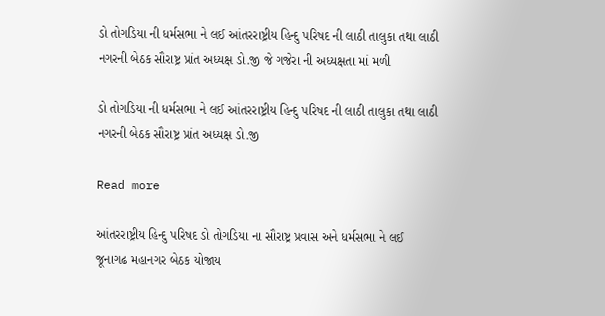ડો તોગડિયા ની ધર્મસભા ને લઈ આંતરરાષ્ટ્રીય હિન્દુ પરિષદ ની લાઠી તાલુકા તથા લાઠી નગરની બેઠક સૌરાષ્ટ્ર પ્રાંત અધ્યક્ષ ડો.જી જે ગજેરા ની અધ્યક્ષતા માં મળી

ડો તોગડિયા ની ધર્મસભા ને લઈ આંતરરાષ્ટ્રીય હિન્દુ પરિષદ ની લાઠી તાલુકા તથા લાઠી નગરની બેઠક સૌરાષ્ટ્ર પ્રાંત અધ્યક્ષ ડો.જી

Read more

આંતરરાષ્ટ્રીય હિન્દુ પરિષદ ડો તોગડિયા ના સૌરાષ્ટ્ર પ્રવાસ અને ધર્મસભા ને લઈ જૂનાગઢ મહાનગર બેઠક યોજાય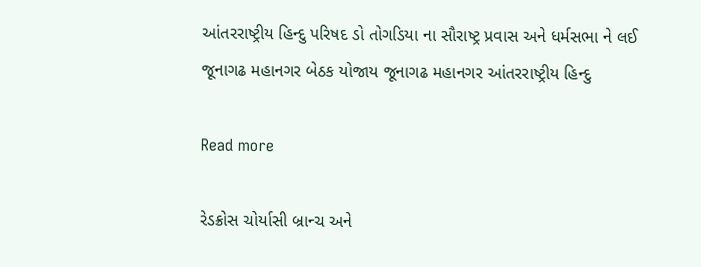આંતરરાષ્ટ્રીય હિન્દુ પરિષદ ડો તોગડિયા ના સૌરાષ્ટ્ર પ્રવાસ અને ધર્મસભા ને લઈ જૂનાગઢ મહાનગર બેઠક યોજાય જૂનાગઢ મહાનગર આંતરરાષ્ટ્રીય હિન્દુ

Read more

રેડક્રોસ ચોર્યાસી બ્રાન્ચ અને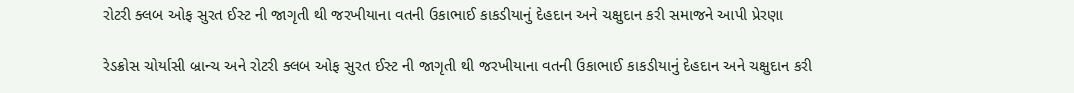રોટરી ક્લબ ઓફ સુરત ઈસ્ટ ની જાગૃતી થી જરખીયાના વતની ઉકાભાઈ કાકડીયાનું દેહદાન અને ચક્ષુદાન કરી સમાજને આપી પ્રેરણા

રેડક્રોસ ચોર્યાસી બ્રાન્ચ અને રોટરી ક્લબ ઓફ સુરત ઈસ્ટ ની જાગૃતી થી જરખીયાના વતની ઉકાભાઈ કાકડીયાનું દેહદાન અને ચક્ષુદાન કરી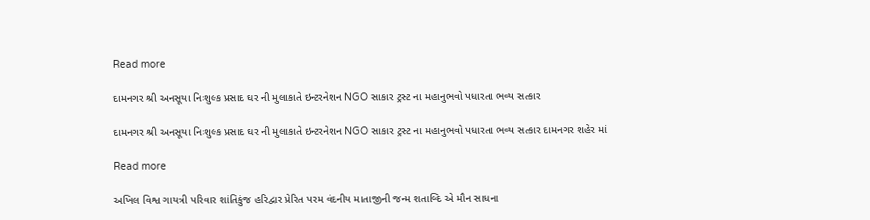Read more

દામનગર શ્રી અનસૂયા નિઃશુલ્ક પ્રસાદ ઘર ની મુલાકાતે ઇન્ટરનેશન NGO સાકાર ટ્રસ્ટ ના મહાનુભવો પધારતા ભવ્ય સત્કાર

દામનગર શ્રી અનસૂયા નિઃશુલ્ક પ્રસાદ ઘર ની મુલાકાતે ઇન્ટરનેશન NGO સાકાર ટ્રસ્ટ ના મહાનુભવો પધારતા ભવ્ય સત્કાર દામનગર શહેર માં

Read more

અખિલ વિશ્વ ગાયત્રી પરિવાર શાંતિકુંજ હરિદ્વાર પ્રેરિત પરમ વંદનીય માતાજીની જન્મ શતાબ્દિ એ મૌન સાધના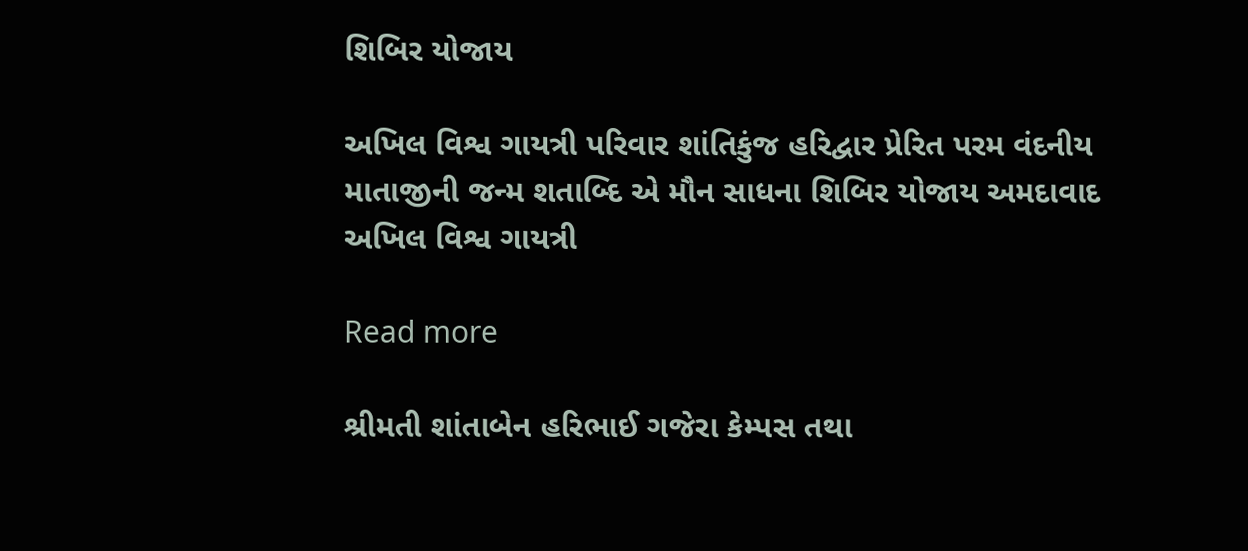શિબિર યોજાય

અખિલ વિશ્વ ગાયત્રી પરિવાર શાંતિકુંજ હરિદ્વાર પ્રેરિત પરમ વંદનીય માતાજીની જન્મ શતાબ્દિ એ મૌન સાધના શિબિર યોજાય અમદાવાદ અખિલ વિશ્વ ગાયત્રી

Read more

શ્રીમતી શાંતાબેન હરિભાઈ ગજેરા કેમ્પસ તથા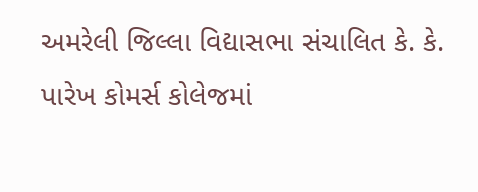અમરેલી જિલ્લા વિદ્યાસભા સંચાલિત કે. કે. પારેખ કોમર્સ કોલેજમાં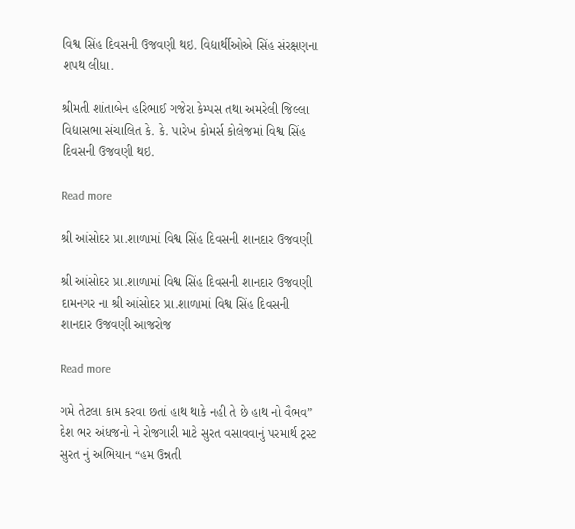વિશ્વ સિંહ દિવસની ઉજવણી થઇ. વિદ્યાર્થીઓએ સિંહ સંરક્ષણના શપથ લીધા.

શ્રીમતી શાંતાબેન હરિભાઈ ગજેરા કેમ્પસ તથા અમરેલી જિલ્લા વિદ્યાસભા સંચાલિત કે. કે. પારેખ કોમર્સ કોલેજમાં વિશ્વ સિંહ દિવસની ઉજવણી થઇ.

Read more

શ્રી આંસોદર પ્રા.શાળામાં વિશ્વ સિંહ દિવસની શાનદાર ઉજવણી

શ્રી આંસોદર પ્રા.શાળામાં વિશ્વ સિંહ દિવસની શાનદાર ઉજવણી    દામનગર ના શ્રી આંસોદર પ્રા.શાળામાં વિશ્વ સિંહ દિવસની શાનદાર ઉજવણી આજરોજ

Read more

ગમે તેટલા કામ કરવા છતાં હાથ થાકે નહી તે છે હાથ નો વૈભવ” દેશ ભર અંધજનો ને રોજગારી માટે સુરત વસાવવાનું પરમાર્થ ટ્રસ્ટ સુરત નું અભિયાન “હમ ઉન્નતી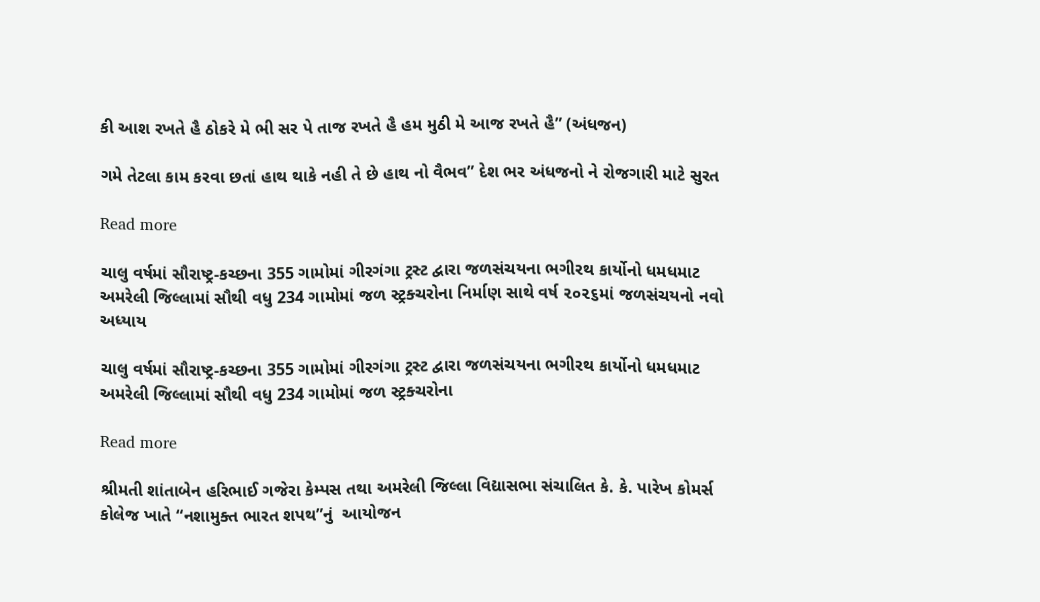કી આશ રખતે હૈ ઠોકરે મે ભી સર પે તાજ રખતે હૈ હમ મુઠી મે આજ રખતે હૈ” (અંધજન)

ગમે તેટલા કામ કરવા છતાં હાથ થાકે નહી તે છે હાથ નો વૈભવ” દેશ ભર અંધજનો ને રોજગારી માટે સુરત

Read more

ચાલુ વર્ષમાં સૌરાષ્ટ્ર-કચ્છના 355 ગામોમાં ગીરગંગા ટ્રસ્ટ દ્વારા જળસંચયના ભગીરથ કાર્યોનો ધમધમાટ અમરેલી જિલ્લામાં સૌથી વધુ 234 ગામોમાં જળ સ્ટ્રક્ચરોના નિર્માણ સાથે વર્ષ ૨૦૨૬માં જળસંચયનો નવો અધ્યાય

ચાલુ વર્ષમાં સૌરાષ્ટ્ર-કચ્છના 355 ગામોમાં ગીરગંગા ટ્રસ્ટ દ્વારા જળસંચયના ભગીરથ કાર્યોનો ધમધમાટ અમરેલી જિલ્લામાં સૌથી વધુ 234 ગામોમાં જળ સ્ટ્રક્ચરોના

Read more

શ્રીમતી શાંતાબેન હરિભાઈ ગજેરા કેમ્પસ તથા અમરેલી જિલ્લા વિદ્યાસભા સંચાલિત કે. કે. પારેખ કોમર્સ કોલેજ ખાતે “નશામુક્ત ભારત શપથ”નું  આયોજન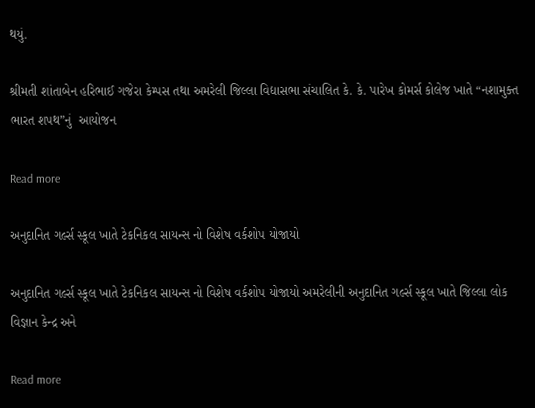થયું.

શ્રીમતી શાંતાબેન હરિભાઈ ગજેરા કેમ્પસ તથા અમરેલી જિલ્લા વિદ્યાસભા સંચાલિત કે. કે. પારેખ કોમર્સ કોલેજ ખાતે “નશામુક્ત ભારત શપથ”નું  આયોજન

Read more

અનુદાનિત ગર્લ્સ સ્કૂલ ખાતે ટેકનિકલ સાયન્સ નો વિશેષ વર્કશોપ યોજાયો

અનુદાનિત ગર્લ્સ સ્કૂલ ખાતે ટેકનિકલ સાયન્સ નો વિશેષ વર્કશોપ યોજાયો અમરેલીની અનુદાનિત ગર્લ્સ સ્કૂલ ખાતે જિલ્લા લોક વિજ્ઞાન કેન્દ્ર અને

Read more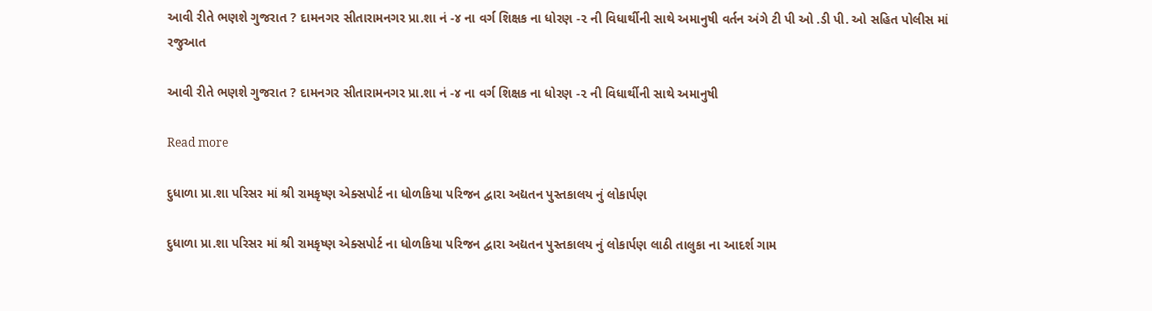આવી રીતે ભણશે ગુજરાત ? દામનગર સીતારામનગર પ્રા.શા નં -૪ ના વર્ગ શિક્ષક ના ધોરણ -૨ ની વિધાર્થીની સાથે અમાનુષી વર્તન અંગે ટી પી ઓ .ડી પી. ઓ સહિત પોલીસ માં રજુઆત

આવી રીતે ભણશે ગુજરાત ? દામનગર સીતારામનગર પ્રા.શા નં -૪ ના વર્ગ શિક્ષક ના ધોરણ -૨ ની વિધાર્થીની સાથે અમાનુષી

Read more

દુધાળા પ્રા.શા પરિસર માં શ્રી રામકૃષ્ણ એક્સપોર્ટ ના ધોળકિયા પરિજન દ્વારા અદ્યતન પુસ્તકાલય નું લોકાર્પણ

દુધાળા પ્રા.શા પરિસર માં શ્રી રામકૃષ્ણ એક્સપોર્ટ ના ધોળકિયા પરિજન દ્વારા અદ્યતન પુસ્તકાલય નું લોકાર્પણ લાઠી તાલુકા ના આદર્શ ગામ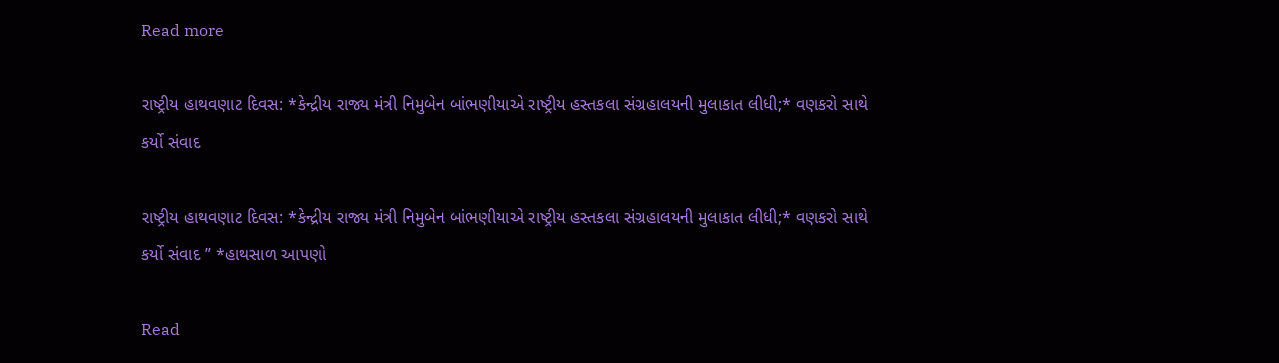Read more

રાષ્ટ્રીય હાથવણાટ દિવસ: *કેન્દ્રીય રાજ્ય મંત્રી નિમુબેન બાંભણીયાએ રાષ્ટ્રીય હસ્તકલા સંગ્રહાલયની મુલાકાત લીધી;* વણકરો સાથે કર્યો સંવાદ

રાષ્ટ્રીય હાથવણાટ દિવસ: *કેન્દ્રીય રાજ્ય મંત્રી નિમુબેન બાંભણીયાએ રાષ્ટ્રીય હસ્તકલા સંગ્રહાલયની મુલાકાત લીધી;* વણકરો સાથે કર્યો સંવાદ ” *હાથસાળ આપણો

Read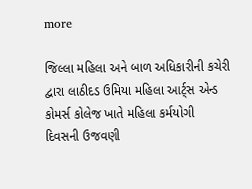more

જિલ્લા મહિલા અને બાળ અધિકારીની કચેરી દ્વારા લાઠીદડ ઉમિયા મહિલા આર્ટ્સ એન્ડ કોમર્સ કોલેજ ખાતે મહિલા કર્મયોગી દિવસની ઉજવણી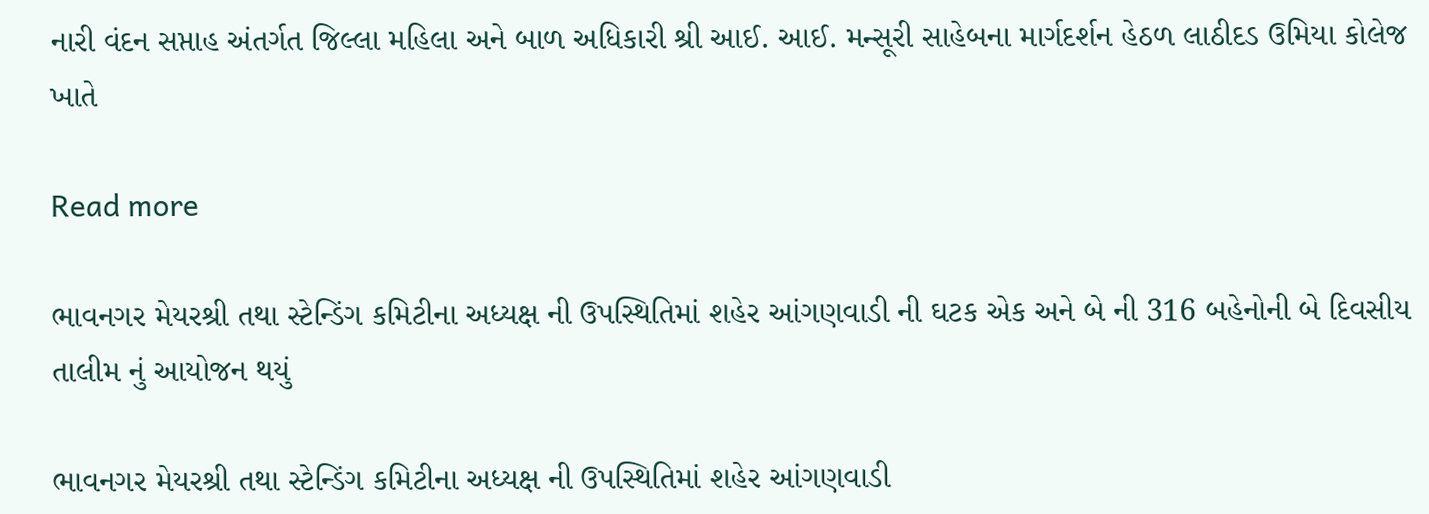નારી વંદન સપ્તાહ અંતર્ગત જિલ્લા મહિલા અને બાળ અધિકારી શ્રી આઈ. આઈ. મન્સૂરી સાહેબના માર્ગદર્શન હેઠળ લાઠીદડ ઉમિયા કોલેજ ખાતે

Read more

ભાવનગર મેયરશ્રી તથા સ્ટેન્ડિંગ કમિટીના અધ્યક્ષ ની ઉપસ્થિતિમાં શહેર આંગણવાડી ની ઘટક એક અને બે ની 316 બહેનોની બે દિવસીય તાલીમ નું આયોજન થયું

ભાવનગર મેયરશ્રી તથા સ્ટેન્ડિંગ કમિટીના અધ્યક્ષ ની ઉપસ્થિતિમાં શહેર આંગણવાડી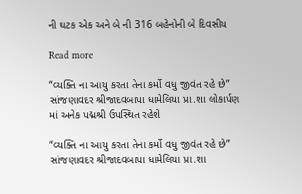ની ઘટક એક અને બે ની 316 બહેનોની બે દિવસીય

Read more

“વ્યક્તિ ના આયુ કરતા તેના કર્મો વધુ જીવંત રહે છે” સાંજણાવદર શ્રીજાદવબાપા ધામેલિયા પ્રા.શા લોકાર્પણ માં અનેક પદ્મશ્રી ઉપસ્થિત રહેશે

“વ્યક્તિ ના આયુ કરતા તેના કર્મો વધુ જીવંત રહે છે” સાંજણાવદર શ્રીજાદવબાપા ધામેલિયા પ્રા.શા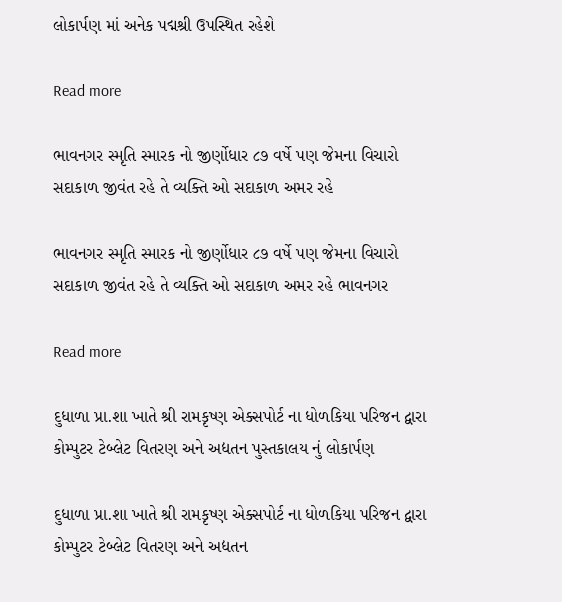લોકાર્પણ માં અનેક પદ્મશ્રી ઉપસ્થિત રહેશે

Read more

ભાવનગર સ્મૃતિ સ્મારક નો જીર્ણોધાર ૮૭ વર્ષે પણ જેમના વિચારો સદાકાળ જીવંત રહે તે વ્યક્તિ ઓ સદાકાળ અમર રહે

ભાવનગર સ્મૃતિ સ્મારક નો જીર્ણોધાર ૮૭ વર્ષે પણ જેમના વિચારો સદાકાળ જીવંત રહે તે વ્યક્તિ ઓ સદાકાળ અમર રહે ભાવનગર

Read more

દુધાળા પ્રા.શા ખાતે શ્રી રામકૃષ્ણ એક્સપોર્ટ ના ધોળકિયા પરિજન દ્વારા કોમ્પુટર ટેબ્લેટ વિતરણ અને અદ્યતન પુસ્તકાલય નું લોકાર્પણ

દુધાળા પ્રા.શા ખાતે શ્રી રામકૃષ્ણ એક્સપોર્ટ ના ધોળકિયા પરિજન દ્વારા કોમ્પુટર ટેબ્લેટ વિતરણ અને અદ્યતન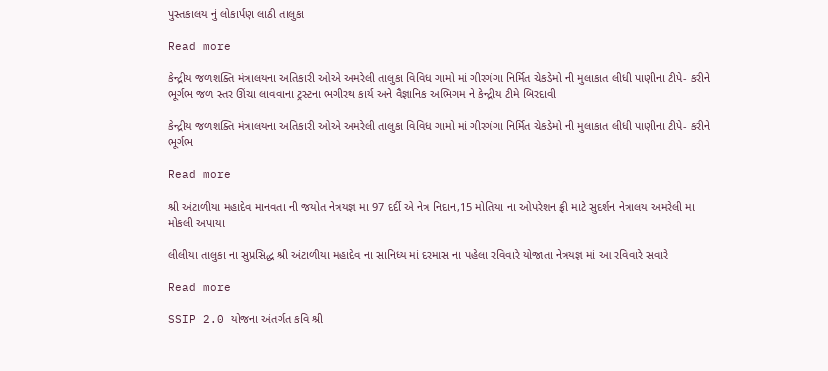પુસ્તકાલય નું લોકાર્પણ લાઠી તાલુકા

Read more

કેન્દ્રીય જળશક્તિ મંત્રાલયના અતિકારી ઓએ અમરેલી તાલુકા વિવિધ ગામો માં ગીરગંગા નિર્મિત ચેકડેમો ની મુલાકાત લીધી પાણીના ટીપે- કરીને ભૂર્ગભ જળ સ્તર ઊંચા લાવવાના ટ્રસ્ટના ભગીરથ કાર્ય અને વૈજ્ઞાનિક અભિગમ ને કેન્દ્રીય ટીમે બિરદાવી

કેન્દ્રીય જળશક્તિ મંત્રાલયના અતિકારી ઓએ અમરેલી તાલુકા વિવિધ ગામો માં ગીરગંગા નિર્મિત ચેકડેમો ની મુલાકાત લીધી પાણીના ટીપે- કરીને ભૂર્ગભ

Read more

શ્રી અંટાળીયા મહાદેવ માનવતા ની જયોત નેત્રયજ્ઞ મા 97 દર્દી એ નેત્ર નિદાન,15 મોતિયા ના ઓપરેશન ફ્રી માટે સુદર્શન નેત્રાલય અમરેલી મા મોકલી અપાયા

લીલીયા તાલુકા ના સુપ્રસિદ્ધ શ્રી અંટાળીયા મહાદેવ ના સાનિધ્ય માં દરમાસ ના પહેલા રવિવારે યોજાતા નેત્રયજ્ઞ માં આ રવિવારે સવારે

Read more

SSIP 2.0 યોજના અંતર્ગત કવિ શ્રી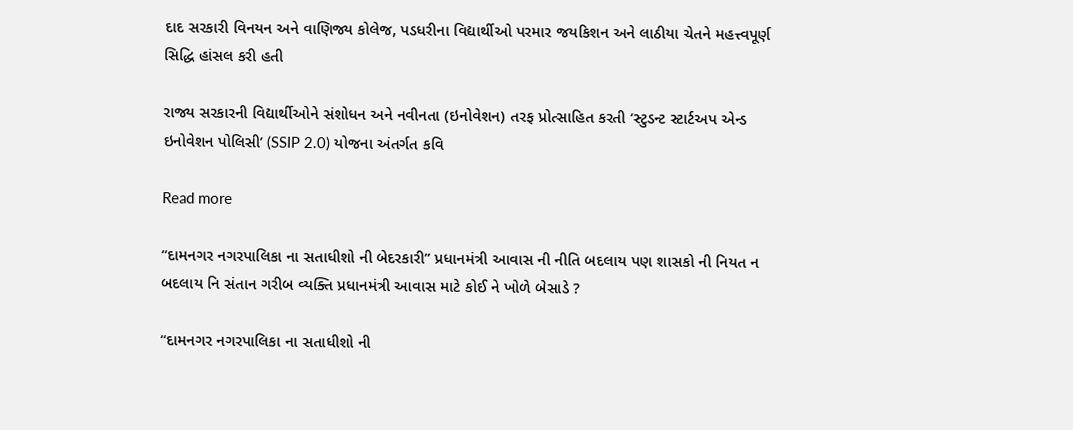દાદ સરકારી વિનયન અને વાણિજ્ય કોલેજ, પડધરીના વિદ્યાર્થીઓ પરમાર જયકિશન અને લાઠીયા ચેતને મહત્ત્વપૂર્ણ સિદ્ધિ હાંસલ કરી હતી

રાજ્ય સરકારની વિદ્યાર્થીઓને સંશોધન અને નવીનતા (ઇનોવેશન) તરફ પ્રોત્સાહિત કરતી ‘સ્ટુડન્ટ સ્ટાર્ટઅપ એન્ડ ઇનોવેશન પોલિસી’ (SSIP 2.0) યોજના અંતર્ગત કવિ

Read more

“દામનગર નગરપાલિકા ના સતાધીશો ની બેદરકારી” પ્રધાનમંત્રી આવાસ ની નીતિ બદલાય પણ શાસકો ની નિયત ન બદલાય નિ સંતાન ગરીબ વ્યક્તિ પ્રધાનમંત્રી આવાસ માટે કોઈ ને ખોળે બેસાડે ?

“દામનગર નગરપાલિકા ના સતાધીશો ની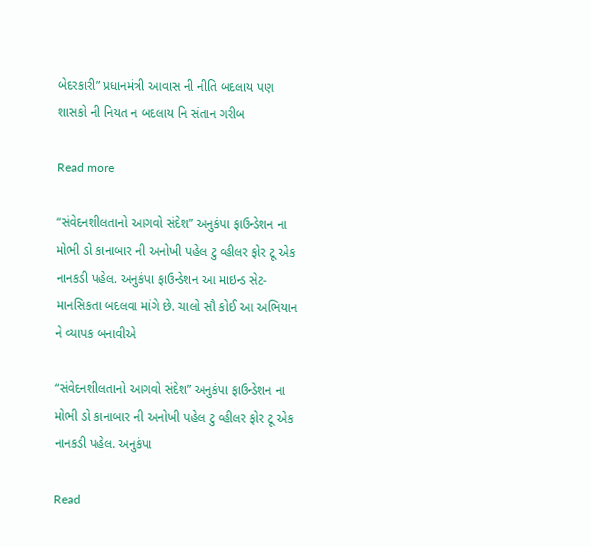બેદરકારી” પ્રધાનમંત્રી આવાસ ની નીતિ બદલાય પણ શાસકો ની નિયત ન બદલાય નિ સંતાન ગરીબ

Read more

“સંવેદનશીલતાનો આગવો સંદેશ” અનુકંપા ફાઉન્ડેશન ના મોભી ડો કાનાબાર ની અનોખી પહેલ ટુ વ્હીલર ફોર ટૂ એક નાનકડી પહેલ. અનુકંપા ફાઉન્ડેશન આ માઇન્ડ સેટ- માનસિકતા બદલવા માંગે છે. ચાલો સૌ કોઈ આ અભિયાન ને વ્યાપક બનાવીએ

“સંવેદનશીલતાનો આગવો સંદેશ” અનુકંપા ફાઉન્ડેશન ના મોભી ડો કાનાબાર ની અનોખી પહેલ ટુ વ્હીલર ફોર ટૂ એક નાનકડી પહેલ. અનુકંપા

Read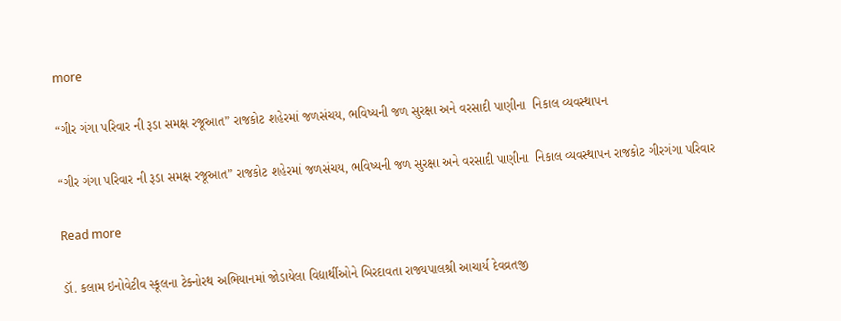more

“ગીર ગંગા પરિવાર ની રૂડા સમક્ષ રજૂઆત” રાજકોટ શહેરમાં જળસંચય, ભવિષ્યની જળ સુરક્ષા અને વરસાદી પાણીના  નિકાલ વ્યવસ્થાપન

“ગીર ગંગા પરિવાર ની રૂડા સમક્ષ રજૂઆત” રાજકોટ શહેરમાં જળસંચય, ભવિષ્યની જળ સુરક્ષા અને વરસાદી પાણીના  નિકાલ વ્યવસ્થાપન રાજકોટ ગીરગંગા પરિવાર

Read more

ડૉ. કલામ ઇનોવેટીવ સ્કૂલના ટેક્નોરથ અભિયાનમાં જોડાયેલા વિદ્યાર્થીઓને બિરદાવતા રાજ્યપાલશ્રી આચાર્ય દેવવ્રતજી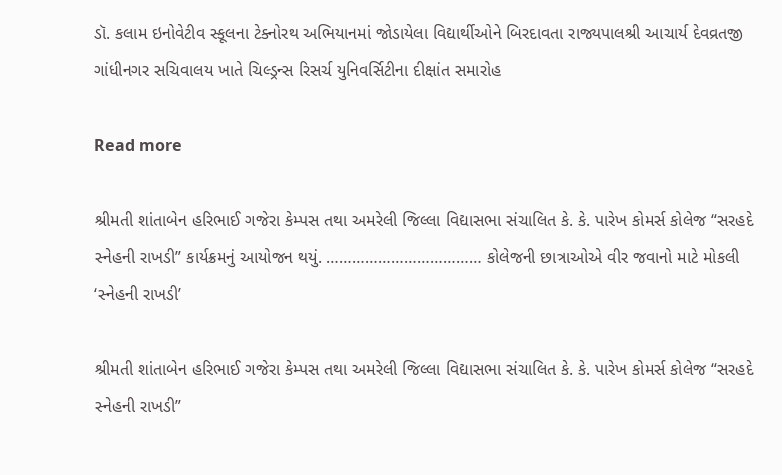ડૉ. કલામ ઇનોવેટીવ સ્કૂલના ટેક્નોરથ અભિયાનમાં જોડાયેલા વિદ્યાર્થીઓને બિરદાવતા રાજ્યપાલશ્રી આચાર્ય દેવવ્રતજી  ગાંધીનગર સચિવાલય ખાતે ચિલ્ડ્રન્સ રિસર્ચ યુનિવર્સિટીના દીક્ષાંત સમારોહ

Read more

શ્રીમતી શાંતાબેન હરિભાઈ ગજેરા કેમ્પસ તથા અમરેલી જિલ્લા વિદ્યાસભા સંચાલિત કે. કે. પારેખ કોમર્સ કોલેજ “સરહદે સ્નેહની રાખડી” કાર્યક્રમનું આયોજન થયું. ……………………………… કોલેજની છાત્રાઓએ વીર જવાનો માટે મોકલી ‘સ્નેહની રાખડી’

શ્રીમતી શાંતાબેન હરિભાઈ ગજેરા કેમ્પસ તથા અમરેલી જિલ્લા વિદ્યાસભા સંચાલિત કે. કે. પારેખ કોમર્સ કોલેજ “સરહદે સ્નેહની રાખડી”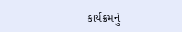કાર્યક્રમનું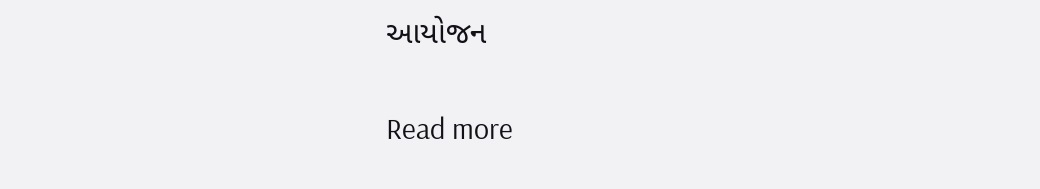આયોજન

Read more